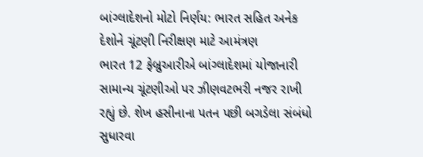બાંગ્લાદેશનો મોટો નિર્ણય: ભારત સહિત અનેક દેશોને ચૂંટણી નિરીક્ષણ માટે આમંત્રણ
ભારત 12 ફેબ્રુઆરીએ બાંગ્લાદેશમાં યોજાનારી સામાન્ય ચૂંટણીઓ પર ઝીણવટભરી નજર રાખી રહ્યું છે. શેખ હસીનાના પતન પછી બગડેલા સંબંધો સુધારવા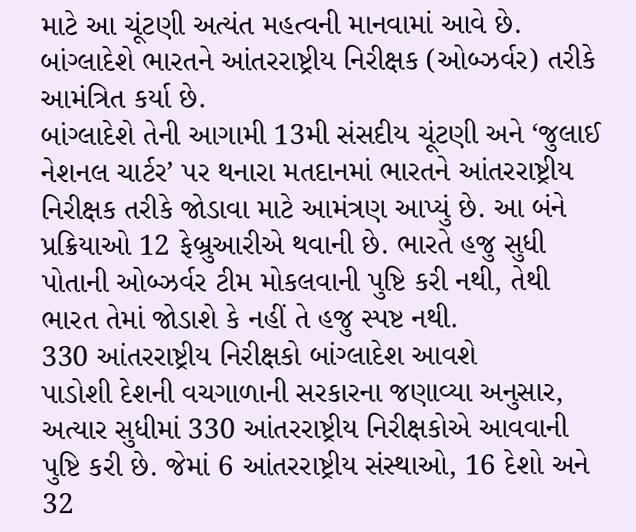માટે આ ચૂંટણી અત્યંત મહત્વની માનવામાં આવે છે. બાંગ્લાદેશે ભારતને આંતરરાષ્ટ્રીય નિરીક્ષક (ઓબ્ઝર્વર) તરીકે આમંત્રિત કર્યા છે.
બાંગ્લાદેશે તેની આગામી 13મી સંસદીય ચૂંટણી અને ‘જુલાઈ નેશનલ ચાર્ટર’ પર થનારા મતદાનમાં ભારતને આંતરરાષ્ટ્રીય નિરીક્ષક તરીકે જોડાવા માટે આમંત્રણ આપ્યું છે. આ બંને પ્રક્રિયાઓ 12 ફેબ્રુઆરીએ થવાની છે. ભારતે હજુ સુધી પોતાની ઓબ્ઝર્વર ટીમ મોકલવાની પુષ્ટિ કરી નથી, તેથી ભારત તેમાં જોડાશે કે નહીં તે હજુ સ્પષ્ટ નથી.
330 આંતરરાષ્ટ્રીય નિરીક્ષકો બાંગ્લાદેશ આવશે
પાડોશી દેશની વચગાળાની સરકારના જણાવ્યા અનુસાર, અત્યાર સુધીમાં 330 આંતરરાષ્ટ્રીય નિરીક્ષકોએ આવવાની પુષ્ટિ કરી છે. જેમાં 6 આંતરરાષ્ટ્રીય સંસ્થાઓ, 16 દેશો અને 32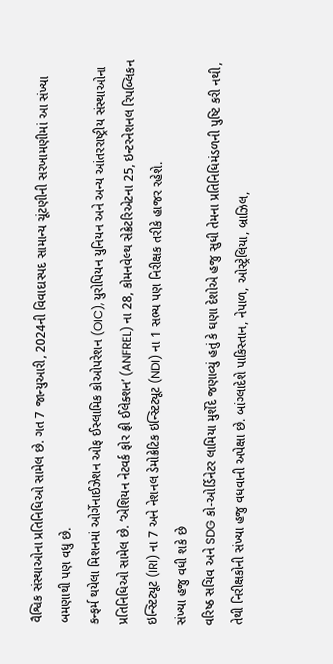વૈશ્વિક સંસ્થાઓના પ્રતિનિધિઓ સામેલ છે. ગત 7 જાન્યુઆરી, 2024ની વિવાદાસ્પદ સામાન્ય ચૂંટણીની સરખામણીમાં આ સંખ્યા બમણાથી પણ વધુ છે.
કન્ફર્મ થયેલા મિશનમાં ઓર્ગેનાઈઝેશન ઓફ ઈસ્લામિક કોઓપરેશન (OIC), યુરોપિયન યુનિયન અને અન્ય આંતરરાષ્ટ્રીય સંસ્થાઓના પ્રતિનિધિઓ સામેલ છે. ‘એશિયન નેટવર્ક ફોર ફ્રી ઈલેક્શન’ (ANFREL) ના 28, કોમનવેલ્થ સેક્રેટરિએટના 25, ઇન્ટરનેશનલ રિપબ્લિકન ઇન્સ્ટિટ્યૂટ (IRI) ના 7 અને નેશનલ ડેમોક્રેટિક ઇન્સ્ટિટ્યૂટ (NDI) ના 1 સભ્ય પણ નિરીક્ષક તરીકે હાજર રહેશે.
સંખ્યા હજુ વધી શકે છે
વરિષ્ઠ સચિવ અને SDG કો-ઓર્ડિનેટર લામિયા મુર્શેદે જણાવ્યું હતું કે ઘણા દેશોએ હજુ સુધી તેમના પ્રતિનિધિમંડળની પુષ્ટિ કરી નથી, તેથી નિરીક્ષકોની સંખ્યા હજુ વધવાની અપેક્ષા છે. બાંગ્લાદેશે પાકિસ્તાન, નેપાળ, ઓસ્ટ્રેલિયા, બ્રાઝિલ,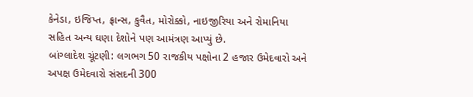કેનેડા, ઇજિપ્ત, ફ્રાન્સ, કુવૈત, મોરોક્કો, નાઇજીરિયા અને રોમાનિયા સહિત અન્ય ઘણા દેશોને પણ આમંત્રણ આપ્યું છે.
બાંગ્લાદેશ ચૂંટણી: લગભગ 50 રાજકીય પક્ષોના 2 હજાર ઉમેદવારો અને અપક્ષ ઉમેદવારો સંસદની 300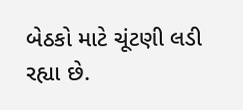બેઠકો માટે ચૂંટણી લડી રહ્યા છે.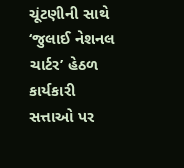ચૂંટણીની સાથે ‘જુલાઈ નેશનલ ચાર્ટર’ હેઠળ કાર્યકારી સત્તાઓ પર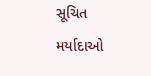સૂચિત મર્યાદાઓ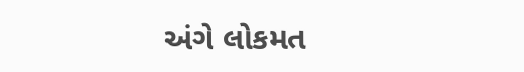અંગે લોકમત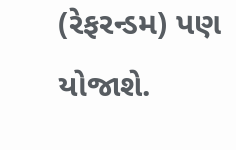(રેફરન્ડમ) પણ યોજાશે.